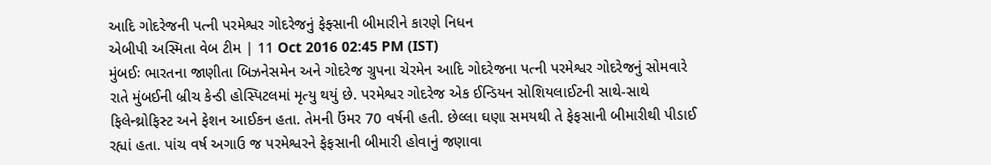આદિ ગોદરેજની પત્ની પરમેશ્વર ગોદરેજનું ફેફ્સાની બીમારીને કારણે નિધન
એબીપી અસ્મિતા વેબ ટીમ | 11 Oct 2016 02:45 PM (IST)
મુંબઈઃ ભારતના જાણીતા બિઝનેસમેન અને ગોદરેજ ગ્રુપના ચેરમેન આદિ ગોદરેજના પત્ની પરમેશ્વર ગોદરેજનું સોમવારે રાતે મુંબઈની બ્રીચ કેન્ડી હોસ્પિટલમાં મૃત્યુ થયું છે. પરમેશ્વર ગોદરેજ એક ઈન્ડિયન સોશિયલાઈટની સાથે-સાથે ફિલેન્થ્રોફિસ્ટ અને ફેશન આઈકન હતા. તેમની ઉંમર 70 વર્ષની હતી. છેલ્લા ઘણા સમયથી તે ફેફસાની બીમારીથી પીડાઈ રહ્યાં હતા. પાંચ વર્ષ અગાઉ જ પરમેશ્વરને ફેફસાની બીમારી હોવાનું જણાવા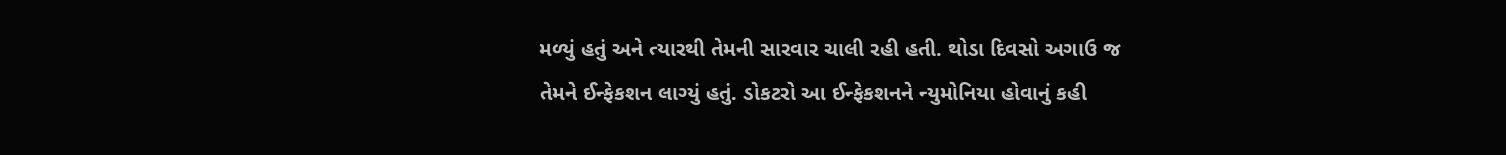મળ્યું હતું અને ત્યારથી તેમની સારવાર ચાલી રહી હતી. થોડા દિવસો અગાઉ જ તેમને ઈન્ફેકશન લાગ્યું હતું. ડોકટરો આ ઈન્ફેકશનને ન્યુમોનિયા હોવાનું કહી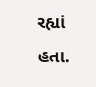રહ્યાં હતા.